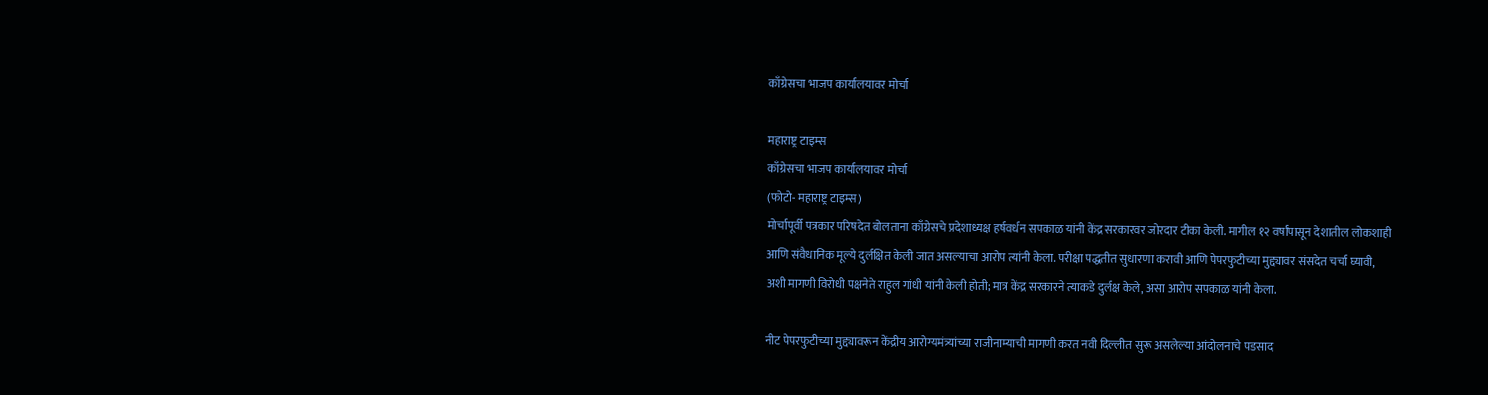काँग्रेसचा भाजप कार्यालयावर मोर्चा

महाराष्ट्र टाइम्स
काँग्रेसचा भाजप कार्यालयावर मोर्चा
(फोटो- महाराष्ट्र टाइम्स)
मोर्चापूर्वी पत्रकार परिषदेत बोलताना काँग्रेसचे प्रदेशाध्यक्ष हर्षवर्धन सपकाळ यांनी केंद्र सरकारवर जोरदार टीका केली. मागील १२ वर्षांपासून देशातील लोकशाही आणि संवैधानिक मूल्ये दुर्लक्षित केली जात असल्याचा आरोप त्यांनी केला. परीक्षा पद्धतीत सुधारणा करावी आणि पेपरफुटीच्या मुद्द्यावर संसदेत चर्चा घ्यावी, अशी मागणी विरोधी पक्षनेते राहुल गांधी यांनी केली होती; मात्र केंद्र सरकारने त्याकडे दुर्लक्ष केले, असा आरोप सपकाळ यांनी केला.

नीट पेपरफुटीच्या मुद्द्यावरून केंद्रीय आरोग्यमंत्र्यांच्या राजीनाम्याची मागणी करत नवी दिल्लीत सुरू असलेल्या आंदोलनाचे पडसाद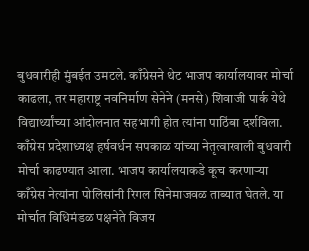बुधवारीही मुंबईत उमटले. काँग्रेसने थेट भाजप कार्यालयावर मोर्चा काढला, तर महाराष्ट्र नवनिर्माण सेनेने (मनसे) शिवाजी पार्क येथे विद्यार्थ्यांच्या आंदोलनात सहभागी होत त्यांना पाठिंबा दर्शविला.
काँग्रेस प्रदेशाध्यक्ष हर्षवर्धन सपकाळ यांच्या नेतृत्वाखाली बुधवारी मोर्चा काढण्यात आला. भाजप कार्यालयाकडे कूच करणाऱ्या काँग्रेस नेत्यांना पोलिसांनी रिगल सिनेमाजवळ ताब्यात घेतले. या मोर्चात विधिमंडळ पक्षनेते विजय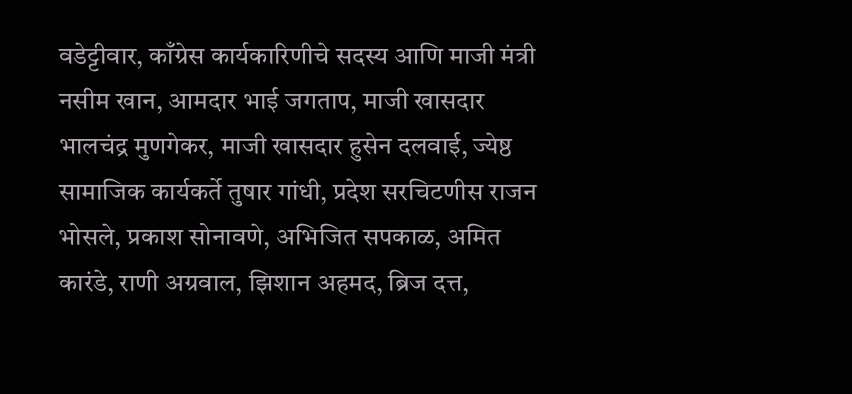वडेट्टीवार, काँग्रेस कार्यकारिणीचे सदस्य आणि माजी मंत्री नसीम खान, आमदार भाई जगताप, माजी खासदार भालचंद्र मुणगेकर, माजी खासदार हुसेन दलवाई, ज्येष्ठ सामाजिक कार्यकर्ते तुषार गांधी, प्रदेश सरचिटणीस राजन भोसले, प्रकाश सोनावणे, अभिजित सपकाळ, अमित कारंडे, राणी अग्रवाल, झिशान अहमद, ब्रिज दत्त,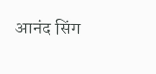आनंद सिंग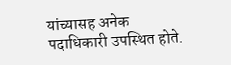यांच्यासह अनेक पदाधिकारी उपस्थित होते.